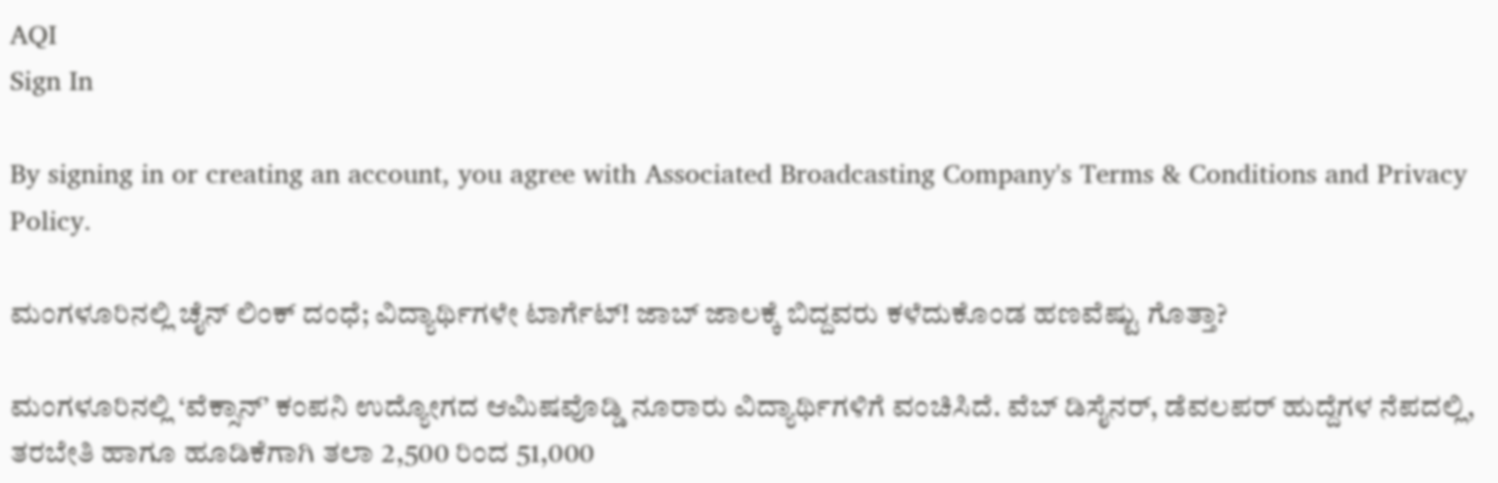AQI
Sign In

By signing in or creating an account, you agree with Associated Broadcasting Company's Terms & Conditions and Privacy Policy.

ಮಂಗಳೂರಿನಲ್ಲಿ ಚೈನ್ ಲಿಂಕ್ ದಂಧೆ; ವಿದ್ಯಾರ್ಥಿಗಳೇ ಟಾರ್ಗೆಟ್! ಜಾಬ್ ಜಾಲಕ್ಕೆ ಬಿದ್ದವರು ಕಳೆದುಕೊಂಡ ಹಣವೆಷ್ಟು ಗೊತ್ತಾ?

ಮಂಗಳೂರಿನಲ್ಲಿ ‘ವೆಕ್ಸಾನ್’ ಕಂಪನಿ ಉದ್ಯೋಗದ ಆಮಿಷವೊಡ್ಡಿ ನೂರಾರು ವಿದ್ಯಾರ್ಥಿಗಳಿಗೆ ವಂಚಿಸಿದೆ. ವೆಬ್ ಡಿಸೈನರ್, ಡೆವಲಪರ್ ಹುದ್ದೆಗಳ ನೆಪದಲ್ಲಿ, ತರಬೇತಿ ಹಾಗೂ ಹೂಡಿಕೆಗಾಗಿ ತಲಾ 2,500 ರಿಂದ 51,000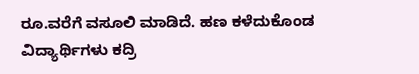ರೂ.ವರೆಗೆ ವಸೂಲಿ ಮಾಡಿದೆ. ಹಣ ಕಳೆದುಕೊಂಡ ವಿದ್ಯಾರ್ಥಿಗಳು ಕದ್ರಿ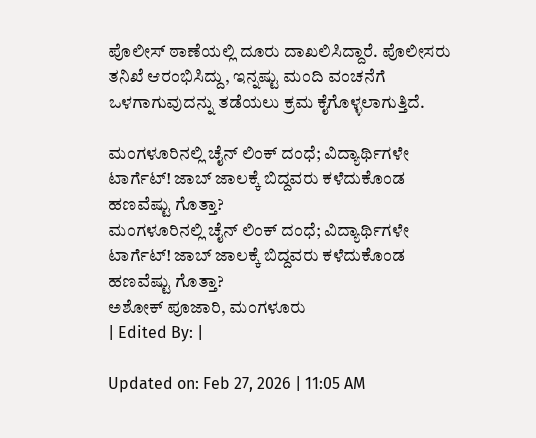ಪೊಲೀಸ್ ಠಾಣೆಯಲ್ಲಿ ದೂರು ದಾಖಲಿಸಿದ್ದಾರೆ. ಪೊಲೀಸರು ತನಿಖೆ ಆರಂಭಿಸಿದ್ದು, ಇನ್ನಷ್ಟು ಮಂದಿ ವಂಚನೆಗೆ ಒಳಗಾಗುವುದನ್ನು ತಡೆಯಲು ಕ್ರಮ ಕೈಗೊಳ್ಳಲಾಗುತ್ತಿದೆ.

ಮಂಗಳೂರಿನಲ್ಲಿ ಚೈನ್ ಲಿಂಕ್ ದಂಧೆ; ವಿದ್ಯಾರ್ಥಿಗಳೇ ಟಾರ್ಗೆಟ್! ಜಾಬ್ ಜಾಲಕ್ಕೆ ಬಿದ್ದವರು ಕಳೆದುಕೊಂಡ ಹಣವೆಷ್ಟು ಗೊತ್ತಾ?
ಮಂಗಳೂರಿನಲ್ಲಿ ಚೈನ್ ಲಿಂಕ್ ದಂಧೆ; ವಿದ್ಯಾರ್ಥಿಗಳೇ ಟಾರ್ಗೆಟ್! ಜಾಬ್ ಜಾಲಕ್ಕೆ ಬಿದ್ದವರು ಕಳೆದುಕೊಂಡ ಹಣವೆಷ್ಟು ಗೊತ್ತಾ?
ಅಶೋಕ್ ಪೂಜಾರಿ, ಮಂಗಳೂರು
| Edited By: |

Updated on: Feb 27, 2026 | 11:05 AM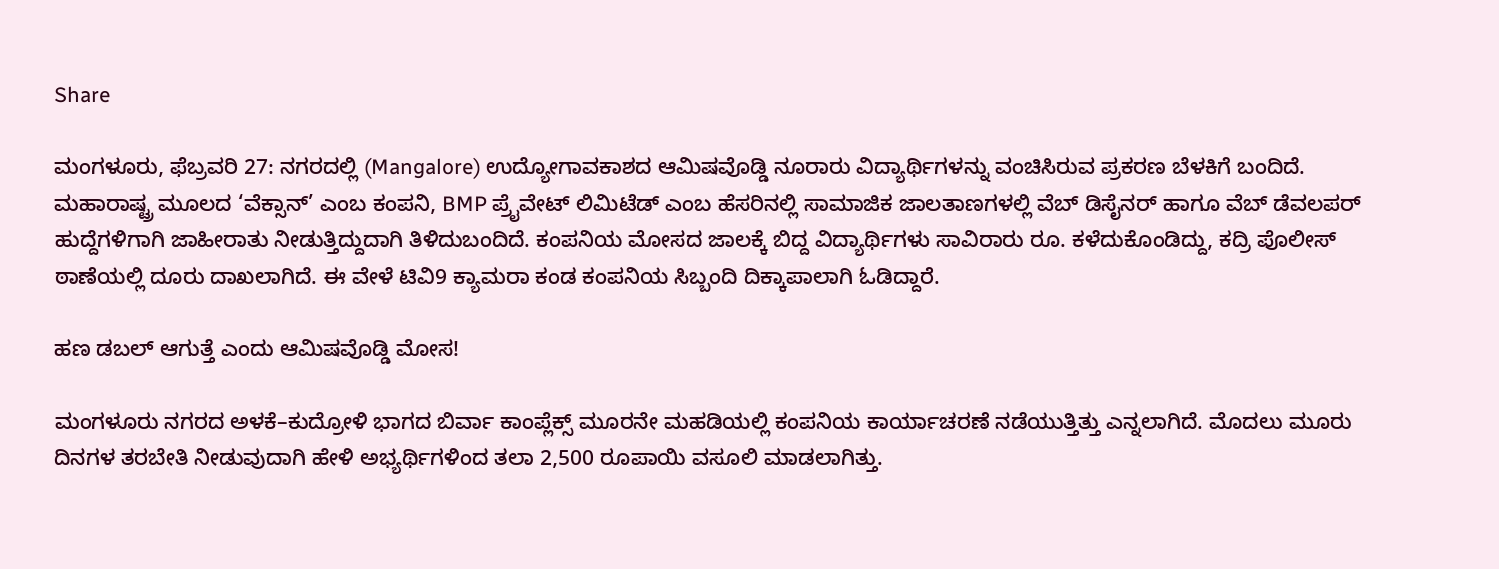Share

ಮಂಗಳೂರು, ಫೆಬ್ರವರಿ 27: ನಗರದಲ್ಲಿ (Mangalore) ಉದ್ಯೋಗಾವಕಾಶದ ಆಮಿಷವೊಡ್ಡಿ ನೂರಾರು ವಿದ್ಯಾರ್ಥಿಗಳನ್ನು ವಂಚಿಸಿರುವ ಪ್ರಕರಣ ಬೆಳಕಿಗೆ ಬಂದಿದೆ. ಮಹಾರಾಷ್ಟ್ರ ಮೂಲದ ‘ವೆಕ್ಸಾನ್’ ಎಂಬ ಕಂಪನಿ, BMP ಪ್ರೈವೇಟ್ ಲಿಮಿಟೆಡ್ ಎಂಬ ಹೆಸರಿನಲ್ಲಿ ಸಾಮಾಜಿಕ ಜಾಲತಾಣಗಳಲ್ಲಿ ವೆಬ್ ಡಿಸೈನರ್ ಹಾಗೂ ವೆಬ್ ಡೆವಲಪರ್ ಹುದ್ದೆಗಳಿಗಾಗಿ ಜಾಹೀರಾತು ನೀಡುತ್ತಿದ್ದುದಾಗಿ ತಿಳಿದುಬಂದಿದೆ. ಕಂಪನಿಯ ಮೋಸದ ಜಾಲಕ್ಕೆ ಬಿದ್ದ ವಿದ್ಯಾರ್ಥಿಗಳು ಸಾವಿರಾರು ರೂ. ಕಳೆದುಕೊಂಡಿದ್ದು, ಕದ್ರಿ ಪೊಲೀಸ್ ಠಾಣೆಯಲ್ಲಿ ದೂರು ದಾಖಲಾಗಿದೆ. ಈ ವೇಳೆ ಟಿವಿ‌9 ಕ್ಯಾಮರಾ ಕಂಡ ಕಂಪನಿಯ ಸಿಬ್ಬಂದಿ ದಿಕ್ಕಾಪಾಲಾಗಿ ಓಡಿದ್ದಾರೆ.

ಹಣ ಡಬಲ್ ಆಗುತ್ತೆ ಎಂದು ಆಮಿಷವೊಡ್ಡಿ ಮೋಸ!

ಮಂಗಳೂರು ನಗರದ ಅಳಕೆ–ಕುದ್ರೋಳಿ ಭಾಗದ ಬಿರ್ವಾ ಕಾಂಪ್ಲೆಕ್ಸ್ ಮೂರನೇ ಮಹಡಿಯಲ್ಲಿ ಕಂಪನಿಯ ಕಾರ್ಯಾಚರಣೆ ನಡೆಯುತ್ತಿತ್ತು ಎನ್ನಲಾಗಿದೆ. ಮೊದಲು ಮೂರು ದಿನಗಳ ತರಬೇತಿ ನೀಡುವುದಾಗಿ ಹೇಳಿ ಅಭ್ಯರ್ಥಿಗಳಿಂದ ತಲಾ 2,500 ರೂಪಾಯಿ ವಸೂಲಿ ಮಾಡಲಾಗಿತ್ತು.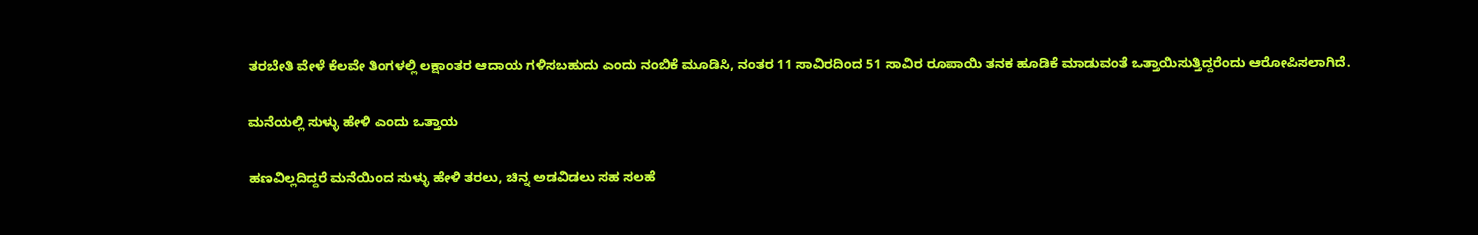ತರಬೇತಿ ವೇಳೆ ಕೆಲವೇ ತಿಂಗಳಲ್ಲಿ ಲಕ್ಷಾಂತರ ಆದಾಯ ಗಳಿಸಬಹುದು ಎಂದು ನಂಬಿಕೆ ಮೂಡಿಸಿ, ನಂತರ 11 ಸಾವಿರದಿಂದ 51 ಸಾವಿರ ರೂಪಾಯಿ ತನಕ ಹೂಡಿಕೆ ಮಾಡುವಂತೆ ಒತ್ತಾಯಿಸುತ್ತಿದ್ದರೆಂದು ಆರೋಪಿಸಲಾಗಿದೆ.

ಮನೆಯಲ್ಲಿ ಸುಳ್ಳು ಹೇಳಿ ಎಂದು ಒತ್ತಾಯ

ಹಣವಿಲ್ಲದಿದ್ದರೆ ಮನೆಯಿಂದ ಸುಳ್ಳು ಹೇಳಿ ತರಲು, ಚಿನ್ನ ಅಡವಿಡಲು ಸಹ ಸಲಹೆ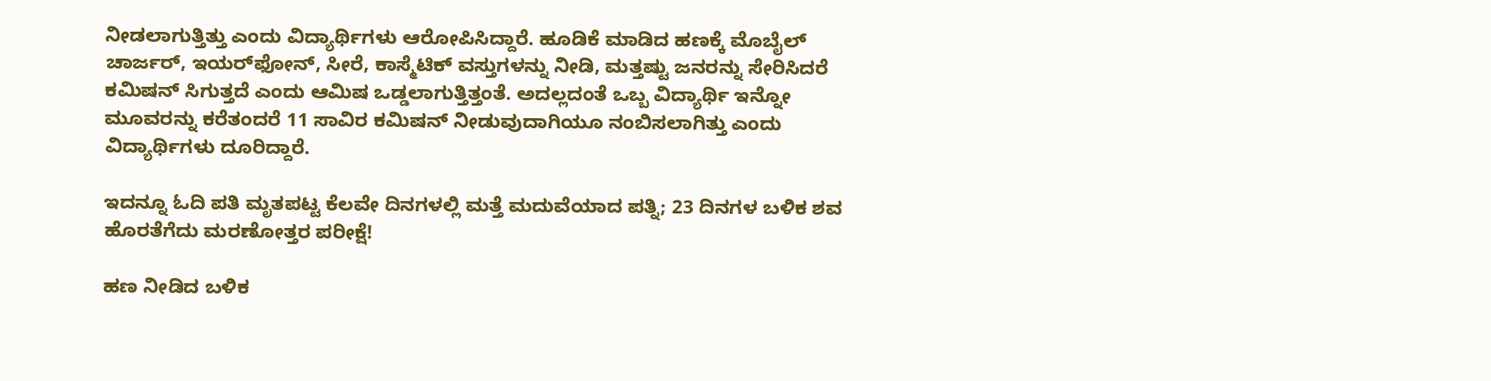ನೀಡಲಾಗುತ್ತಿತ್ತು ಎಂದು ವಿದ್ಯಾರ್ಥಿಗಳು ಆರೋಪಿಸಿದ್ದಾರೆ. ಹೂಡಿಕೆ ಮಾಡಿದ ಹಣಕ್ಕೆ ಮೊಬೈಲ್ ಚಾರ್ಜರ್, ಇಯರ್‌ಫೋನ್, ಸೀರೆ, ಕಾಸ್ಮೆಟಿಕ್ ವಸ್ತುಗಳನ್ನು ನೀಡಿ, ಮತ್ತಷ್ಟು ಜನರನ್ನು ಸೇರಿಸಿದರೆ ಕಮಿಷನ್ ಸಿಗುತ್ತದೆ ಎಂದು ಆಮಿಷ ಒಡ್ಡಲಾಗುತ್ತಿತ್ತಂತೆ. ಅದಲ್ಲದಂತೆ ಒಬ್ಬ ವಿದ್ಯಾರ್ಥಿ ಇನ್ನೋ ಮೂವರನ್ನು ಕರೆತಂದರೆ 11 ಸಾವಿರ ಕಮಿಷನ್ ನೀಡುವುದಾಗಿಯೂ ನಂಬಿಸಲಾಗಿತ್ತು ಎಂದು ವಿದ್ಯಾರ್ಥಿಗಳು ದೂರಿದ್ದಾರೆ.

ಇದನ್ನೂ ಓದಿ ಪತಿ ಮೃತಪಟ್ಟ ಕೆಲವೇ ದಿನಗಳಲ್ಲಿ ಮತ್ತೆ ಮದುವೆಯಾದ ಪತ್ನಿ; 23 ದಿನಗಳ ಬಳಿಕ ಶವ ಹೊರತೆಗೆದು ಮರಣೋತ್ತರ ಪರೀಕ್ಷೆ!

ಹಣ ನೀಡಿದ ಬಳಿಕ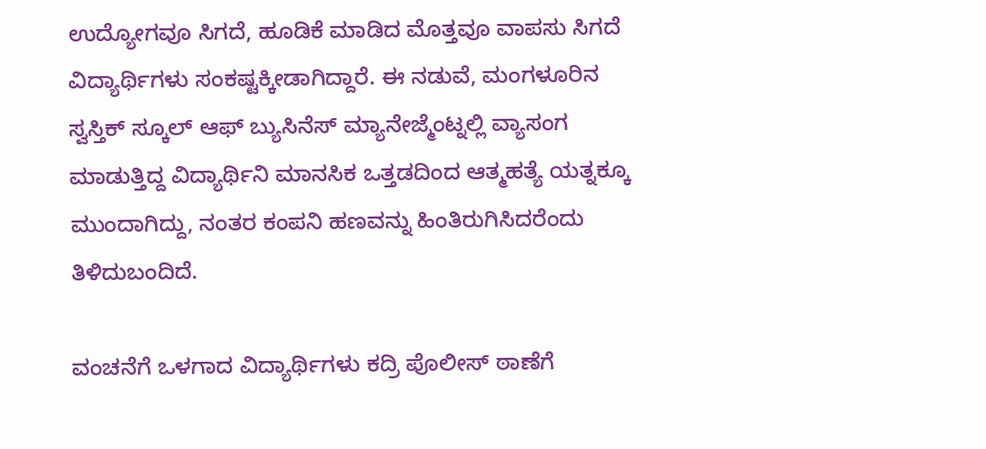ಉದ್ಯೋಗವೂ ಸಿಗದೆ, ಹೂಡಿಕೆ ಮಾಡಿದ ಮೊತ್ತವೂ ವಾಪಸು ಸಿಗದೆ ವಿದ್ಯಾರ್ಥಿಗಳು ಸಂಕಷ್ಟಕ್ಕೀಡಾಗಿದ್ದಾರೆ. ಈ ನಡುವೆ, ಮಂಗಳೂರಿನ ಸ್ವಸ್ತಿಕ್ ಸ್ಕೂಲ್ ಆಫ್ ಬ್ಯುಸಿನೆಸ್ ಮ್ಯಾನೇಜ್ಮೆಂಟ್ನಲ್ಲಿ ವ್ಯಾಸಂಗ ಮಾಡುತ್ತಿದ್ದ ವಿದ್ಯಾರ್ಥಿನಿ ಮಾನಸಿಕ ಒತ್ತಡದಿಂದ ಆತ್ಮಹತ್ಯೆ ಯತ್ನಕ್ಕೂ ಮುಂದಾಗಿದ್ದು, ನಂತರ ಕಂಪನಿ ಹಣವನ್ನು ಹಿಂತಿರುಗಿಸಿದರೆಂದು ತಿಳಿದುಬಂದಿದೆ.

ವಂಚನೆಗೆ ಒಳಗಾದ ವಿದ್ಯಾರ್ಥಿಗಳು ಕದ್ರಿ ಪೊಲೀಸ್ ಠಾಣೆಗೆ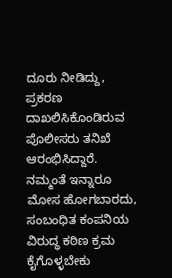ದೂರು ನೀಡಿದ್ದು, ಪ್ರಕರಣ ದಾಖಲಿಸಿಕೊಂಡಿರುವ ಪೊಲೀಸರು ತನಿಖೆ ಆರಂಭಿಸಿದ್ದಾರೆ. ನಮ್ಮಂತೆ ಇನ್ನಾರೂ ಮೋಸ ಹೋಗಬಾರದು, ಸಂಬಂಧಿತ ಕಂಪನಿಯ ವಿರುದ್ಧ ಕಠಿಣ ಕ್ರಮ ಕೈಗೊಳ್ಳಬೇಕು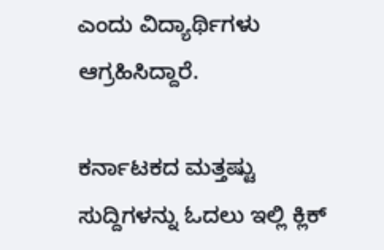ಎಂದು ವಿದ್ಯಾರ್ಥಿಗಳು ಆಗ್ರಹಿಸಿದ್ದಾರೆ.

ಕರ್ನಾಟಕದ ಮತ್ತಷ್ಟು ಸುದ್ದಿಗಳನ್ನು ಓದಲು ಇಲ್ಲಿ ಕ್ಲಿಕ್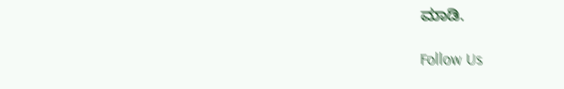ಮಾಡಿ.

Follow Us